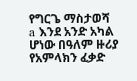የግርጌ ማስታወሻ
a እንደ አንድ አካል ሆነው በዓለም ዙሪያ የአምላክን ፈቃድ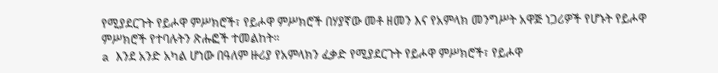የሚያደርጉት የይሖዋ ምሥክሮች፣ የይሖዋ ምሥክሮች በሃያኛው መቶ ዘመን እና የአምላክ መንግሥት አዋጅ ነጋሪዎች የሆኑት የይሖዋ ምሥክሮች የተባሉትን ጽሑፎች ተመልከት።
a እንደ አንድ አካል ሆነው በዓለም ዙሪያ የአምላክን ፈቃድ የሚያደርጉት የይሖዋ ምሥክሮች፣ የይሖዋ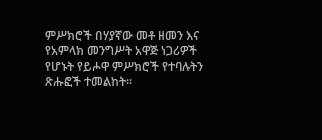ምሥክሮች በሃያኛው መቶ ዘመን እና የአምላክ መንግሥት አዋጅ ነጋሪዎች የሆኑት የይሖዋ ምሥክሮች የተባሉትን ጽሑፎች ተመልከት።